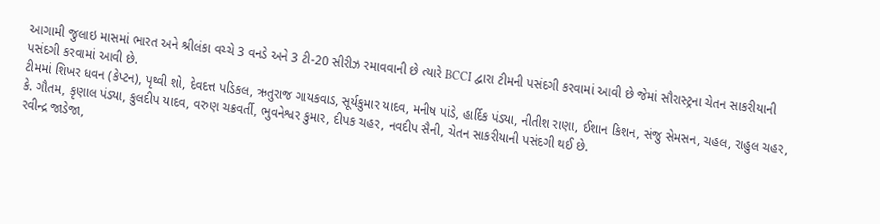આગામી જુલાઇ માસમાં ભારત અને શ્રીલંકા વચ્ચે 3 વનડે અને 3 ટી-20 સીરીઝ રમાવવાની છે ત્યારે BCCI દ્વારા ટીમની પસંદગી કરવામાં આવી છે જેમાં સૌરાસ્ટ્રના ચેતન સાકરીયાની પસંદગી કરવામાં આવી છે.
ટીમમાં શિખર ધવન (કેપ્ટન), પૃથ્વી શો, દેવદત્ત પડિકલ, ઋતુરાજ ગાયકવાડ, સૂર્યકુમાર યાદવ, મનીષ પાંડે, હાર્દિક પંડ્યા, નીતીશ રાણા, ઈશાન કિશન, સંજુ સેમસન, ચહલ, રાહુલ ચહર, કે. ગૌતમ, કૃણાલ પંડ્યા, કુલદીપ યાદવ, વરુણ ચક્રવર્તી, ભુવનેશ્વર કુમાર, દીપક ચહર, નવદીપ સૈની, ચેતન સાકરીયાની પસંદગી થઈ છે.
રવીન્દ્ર જાડેજા,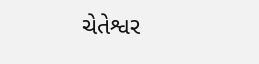ચેતેશ્વર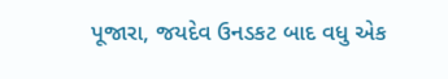પૂજારા, જયદેવ ઉનડકટ બાદ વધુ એક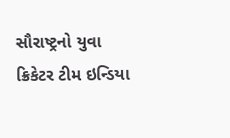સૌરાષ્ટ્રનો યુવા ક્રિકેટર ટીમ ઇન્ડિયા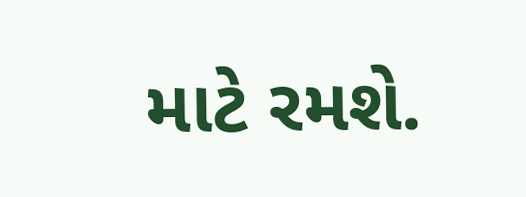માટે રમશે.